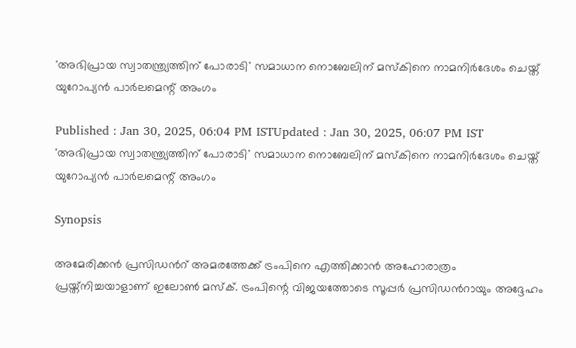'അഭിപ്രായ സ്വാതന്ത്ര്യത്തിന് പോരാടി' സമാധാന നൊബേലിന് മസ്കിനെ നാമനിര്‍ദേശം ചെയ്ത് യുറോപ്യൻ പാര്‍ലമെന്റ് അംഗം

Published : Jan 30, 2025, 06:04 PM ISTUpdated : Jan 30, 2025, 06:07 PM IST
'അഭിപ്രായ സ്വാതന്ത്ര്യത്തിന് പോരാടി' സമാധാന നൊബേലിന് മസ്കിനെ നാമനിര്‍ദേശം ചെയ്ത് യുറോപ്യൻ പാര്‍ലമെന്റ് അംഗം

Synopsis

അമേരിക്കൻ പ്രസിഡന്‍റ് അമരത്തേക്ക് ട്രംപിനെ എത്തിക്കാൻ അഹോരാത്രം പ്രയ്ത്നിച്ചയാളാണ് ഇലോൺ മസ്ക്. ട്രംപിന്റെ വിജയത്തോടെ സൂപ്പര്‍ പ്രസിഡന്‍റായും അദ്ദേഹം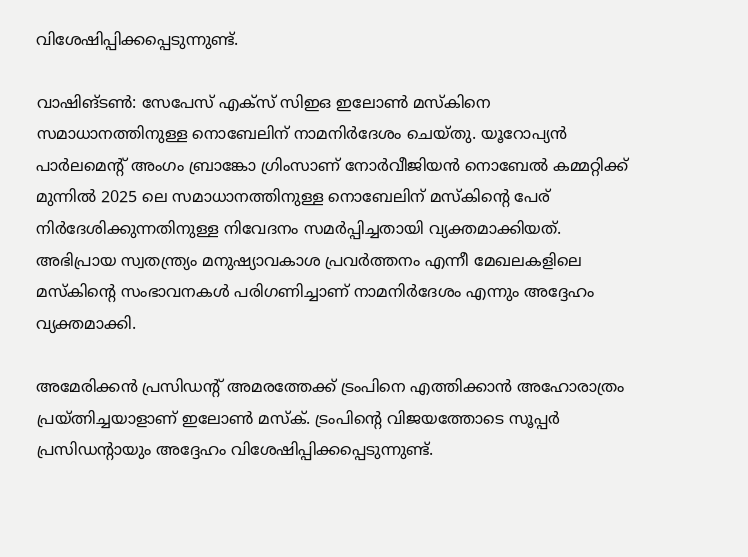വിശേഷിപ്പിക്കപ്പെടുന്നുണ്ട്.

വാഷിങ്ടണ്‍: സേപേസ് എക്സ് സിഇഒ ഇലോണ്‍ മസ്കിനെ സമാധാനത്തിനുള്ള നൊബേലിന് നാമനിര്‍ദേശം ചെയ്തു. യൂറോപ്യന്‍ പാര്‍ലമെന്‍റ് അംഗം ബ്രാങ്കോ ഗ്രിംസാണ് നോര്‍വീജിയന്‍ നൊബേല്‍ കമ്മറ്റിക്ക് മുന്നില്‍ 2025 ലെ സമാധാനത്തിനുള്ള നൊബേലിന് മസ്കിന്‍റെ പേര് നിര്‍ദേശിക്കുന്നതിനുള്ള നിവേദനം സമര്‍പ്പിച്ചതായി വ്യക്തമാക്കിയത്. അഭിപ്രായ സ്വതന്ത്ര്യം മനുഷ്യാവകാശ പ്രവര്‍ത്തനം എന്നീ മേഖലകളിലെ മസ്കിന്‍റെ സംഭാവനകള്‍ പരിഗണിച്ചാണ് നാമനിര്‍ദേശം എന്നും അദ്ദേഹം വ്യക്തമാക്കി.

അമേരിക്കൻ പ്രസിഡന്‍റ് അമരത്തേക്ക് ട്രംപിനെ എത്തിക്കാൻ അഹോരാത്രം പ്രയ്ത്നിച്ചയാളാണ് ഇലോൺ മസ്ക്. ട്രംപിന്റെ വിജയത്തോടെ സൂപ്പര്‍ പ്രസിഡന്‍റായും അദ്ദേഹം വിശേഷിപ്പിക്കപ്പെടുന്നുണ്ട്.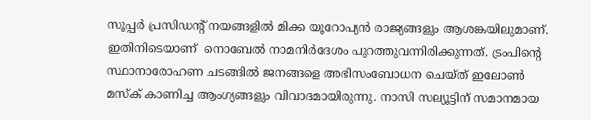സൂപ്പര്‍ പ്രസിഡന്‍റ് നയങ്ങളിൽ മിക്ക യൂറോപ്യൻ രാജ്യങ്ങളും ആശങ്കയിലുമാണ്. ഇതിനിടെയാണ്  നൊബേൽ നാമനിര്‍ദേശം പുറത്തുവന്നിരിക്കുന്നത്. ട്രംപിന്റെ സ്ഥാനാരോഹണ ചടങ്ങിൽ ജനങ്ങളെ അഭിസംബോധന ചെയ്ത് ഇലോൺ മസ്ക് കാണിച്ച ആംഗ്യങ്ങളും വിവാദമായിരുന്നു. നാസി സല്യൂട്ടിന് സമാനമായ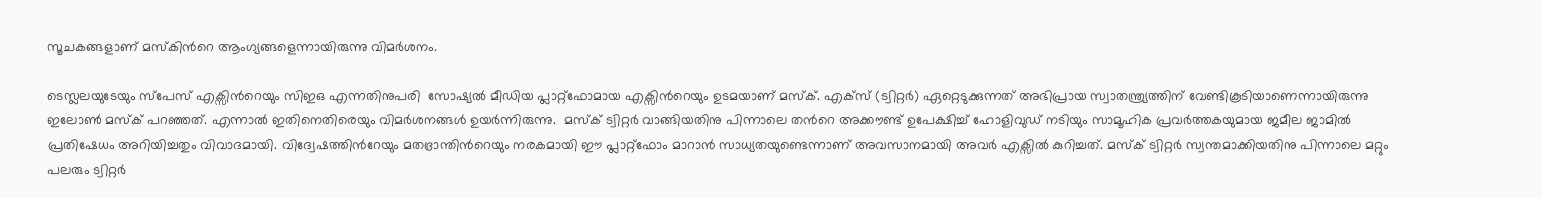സൂചകങ്ങളാണ് മസ്കിന്‍റെ ആംഗ്യങ്ങളെന്നായിരുന്നു വിമര്‍ശനം.

ടെസ്ലലയുടേയും സ്പേസ് എക്സിന്‍റെയും സിഇഒ എന്നതിനുപരി  സോഷ്യല്‍ മീഡിയ പ്ലാറ്റ്ഫോമായ എക്സിന്‍റെയും ഉടമയാണ് മസ്ക്. എക്സ് (ട്വിറ്റര്‍) ഏറ്റെടുക്കുന്നത് അഭിപ്രായ സ്വാതന്ത്ര്യത്തിന് വേണ്ടികൂടിയാണെന്നായിരുന്നു ഇലോണ്‍ മസ്ക് പറഞ്ഞത്. എന്നാൽ ഇതിനെതിരെയും വിമര്‍ശനങ്ങൾ ഉയര്‍ന്നിരുന്നു.  മസ്ക് ട്വിറ്റര്‍ വാങ്ങിയതിനു പിന്നാലെ തന്‍റെ അക്കൗണ്ട് ഉപേക്ഷിച്ച് ഹോളിവുഡ് നടിയും സാമൂഹിക പ്രവര്‍ത്തകയുമായ ജമീല ജാമില്‍ പ്രതിഷേധം അറിയിച്ചതും വിവാദമായി. വിദ്വേഷത്തിന്‍റേയും മതഭ്രാന്തിന്‍റെയും നരകമായി ഈ പ്ലാറ്റ്ഫോം മാറാന്‍ സാധ്യതയുണ്ടെന്നാണ് അവസാനമായി അവര്‍ എക്സില്‍ കുറിച്ചത്. മസ്ക് ട്വിറ്റര്‍ സ്വന്തമാക്കിയതിനു പിന്നാലെ മറ്റും പലരും ട്വിറ്റര്‍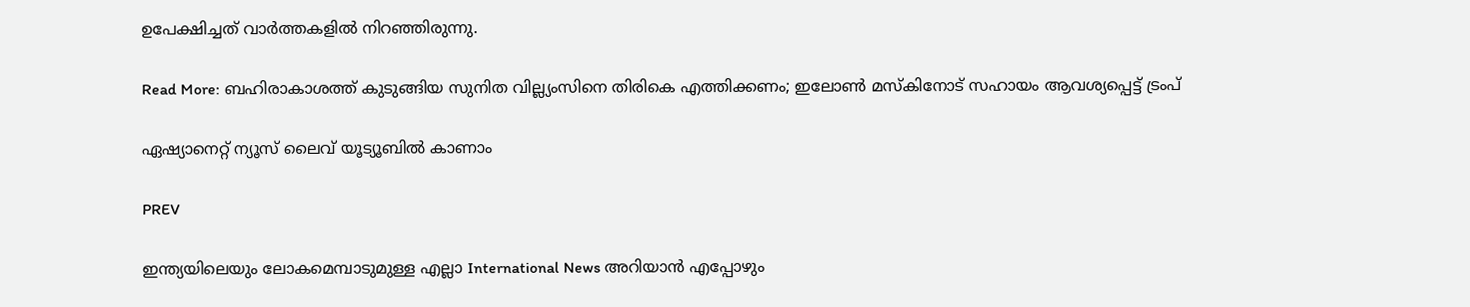ഉപേക്ഷിച്ചത് വാര്‍ത്തകളിൽ നിറഞ്ഞിരുന്നു.

Read More: ബഹിരാകാശത്ത് കുടുങ്ങിയ സുനിത വില്ല്യംസിനെ തിരികെ എത്തിക്കണം; ഇലോൺ മസ്കിനോട് സഹായം ആവശ്യപ്പെട്ട് ട്രംപ്

ഏഷ്യാനെറ്റ് ന്യൂസ് ലൈവ് യൂട്യൂബിൽ കാണാം

PREV

ഇന്ത്യയിലെയും ലോകമെമ്പാടുമുള്ള എല്ലാ International News അറിയാൻ എപ്പോഴും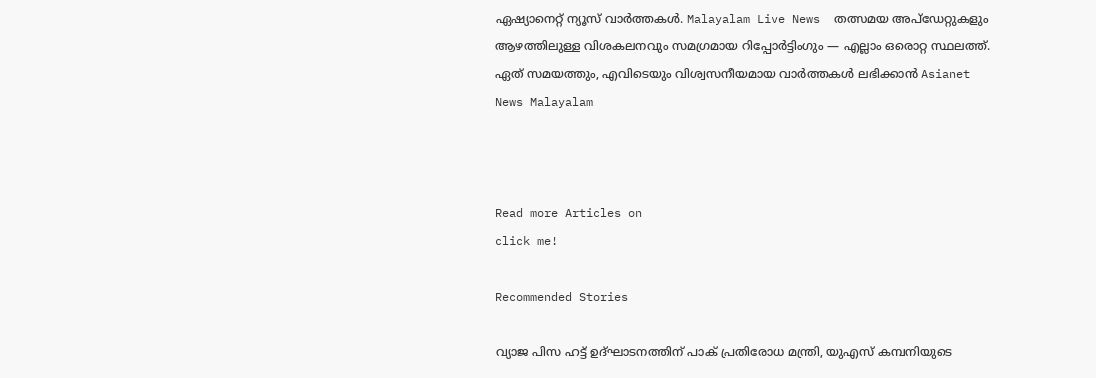ഏഷ്യാനെറ്റ് ന്യൂസ് വാർത്തകൾ. Malayalam Live News  തത്സമയ അപ്‌ഡേറ്റുകളും ആഴത്തിലുള്ള വിശകലനവും സമഗ്രമായ റിപ്പോർട്ടിംഗും — എല്ലാം ഒരൊറ്റ സ്ഥലത്ത്. ഏത് സമയത്തും, എവിടെയും വിശ്വസനീയമായ വാർത്തകൾ ലഭിക്കാൻ Asianet News Malayalam



Read more Articles on
click me!

Recommended Stories

വ്യാജ പിസ ഹട്ട് ഉദ്ഘാടനത്തിന് പാക് പ്രതിരോധ മന്ത്രി, യുഎസ് കമ്പനിയുടെ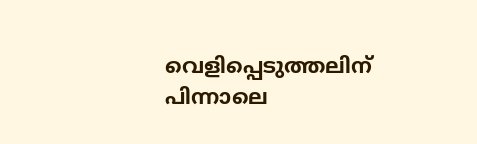വെളിപ്പെടുത്തലിന് പിന്നാലെ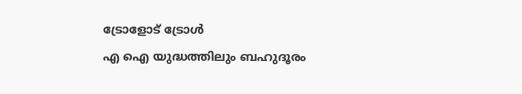ട്രോളോട് ട്രോൾ
എ ഐ യുദ്ധത്തിലും ബഹുദൂരം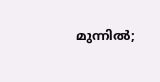മുന്നിൽ;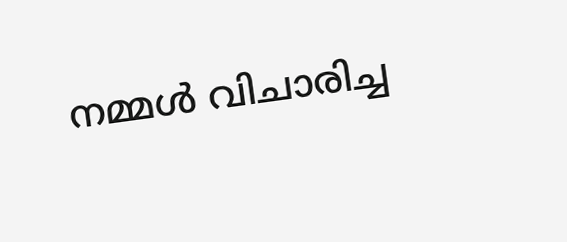നമ്മൾ വിചാരിച്ച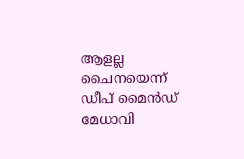ആളല്ല ചൈനയെന്ന് ഡീപ് മൈൻഡ് മേധാവി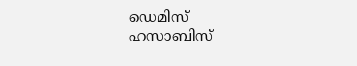ഡെമിസ് ഹസാബിസ്